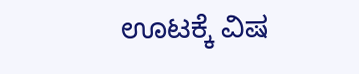ಊಟಕ್ಕೆ ವಿಷ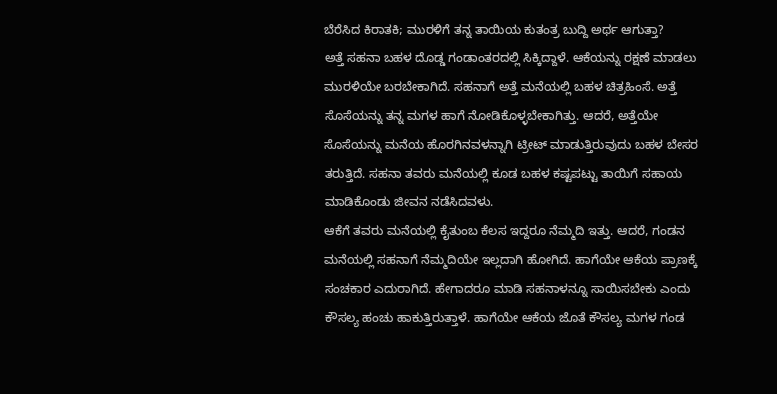ಬೆರೆಸಿದ ಕಿರಾತಕಿ; ಮುರಳಿಗೆ ತನ್ನ ತಾಯಿಯ ಕುತಂತ್ರ ಬುದ್ದಿ ಅರ್ಥ ಆಗುತ್ತಾ?
ಅತ್ತೆ ಸಹನಾ ಬಹಳ ದೊಡ್ಡ ಗಂಡಾಂತರದಲ್ಲಿ ಸಿಕ್ಕಿದ್ದಾಳೆ. ಆಕೆಯನ್ನು ರಕ್ಷಣೆ ಮಾಡಲು ಮುರಳಿಯೇ ಬರಬೇಕಾಗಿದೆ. ಸಹನಾಗೆ ಅತ್ತೆ ಮನೆಯಲ್ಲಿ ಬಹಳ ಚಿತ್ರಹಿಂಸೆ. ಅತ್ತೆ ಸೊಸೆಯನ್ನು ತನ್ನ ಮಗಳ ಹಾಗೆ ನೋಡಿಕೊಳ್ಳಬೇಕಾಗಿತ್ತು. ಆದರೆ, ಅತ್ತೆಯೇ ಸೊಸೆಯನ್ನು ಮನೆಯ ಹೊರಗಿನವಳನ್ನಾಗಿ ಟ್ರೀಟ್ ಮಾಡುತ್ತಿರುವುದು ಬಹಳ ಬೇಸರ ತರುತ್ತಿದೆ. ಸಹನಾ ತವರು ಮನೆಯಲ್ಲಿ ಕೂಡ ಬಹಳ ಕಷ್ಟಪಟ್ಟು ತಾಯಿಗೆ ಸಹಾಯ ಮಾಡಿಕೊಂಡು ಜೀವನ ನಡೆಸಿದವಳು.
ಆಕೆಗೆ ತವರು ಮನೆಯಲ್ಲಿ ಕೈತುಂಬ ಕೆಲಸ ಇದ್ದರೂ ನೆಮ್ಮದಿ ಇತ್ತು. ಆದರೆ, ಗಂಡನ ಮನೆಯಲ್ಲಿ ಸಹನಾಗೆ ನೆಮ್ಮದಿಯೇ ಇಲ್ಲದಾಗಿ ಹೋಗಿದೆ. ಹಾಗೆಯೇ ಆಕೆಯ ಪ್ರಾಣಕ್ಕೆ ಸಂಚಕಾರ ಎದುರಾಗಿದೆ. ಹೇಗಾದರೂ ಮಾಡಿ ಸಹನಾಳನ್ನೂ ಸಾಯಿಸಬೇಕು ಎಂದು ಕೌಸಲ್ಯ ಹಂಚು ಹಾಕುತ್ತಿರುತ್ತಾಳೆ. ಹಾಗೆಯೇ ಆಕೆಯ ಜೊತೆ ಕೌಸಲ್ಯ ಮಗಳ ಗಂಡ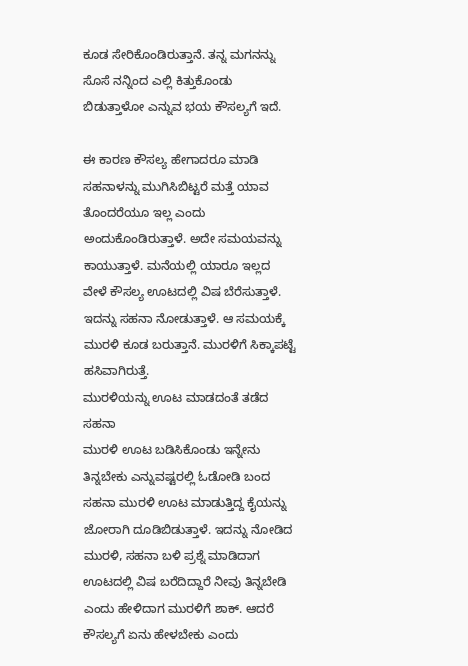ಕೂಡ ಸೇರಿಕೊಂಡಿರುತ್ತಾನೆ. ತನ್ನ ಮಗನನ್ನು ಸೊಸೆ ನನ್ನಿಂದ ಎಲ್ಲಿ ಕಿತ್ತುಕೊಂಡು ಬಿಡುತ್ತಾಳೋ ಎನ್ನುವ ಭಯ ಕೌಸಲ್ಯಗೆ ಇದೆ.

ಈ ಕಾರಣ ಕೌಸಲ್ಯ ಹೇಗಾದರೂ ಮಾಡಿ ಸಹನಾಳನ್ನು ಮುಗಿಸಿಬಿಟ್ಟರೆ ಮತ್ತೆ ಯಾವ ತೊಂದರೆಯೂ ಇಲ್ಲ ಎಂದು ಅಂದುಕೊಂಡಿರುತ್ತಾಳೆ. ಅದೇ ಸಮಯವನ್ನು ಕಾಯುತ್ತಾಳೆ. ಮನೆಯಲ್ಲಿ ಯಾರೂ ಇಲ್ಲದ ವೇಳೆ ಕೌಸಲ್ಯ ಊಟದಲ್ಲಿ ವಿಷ ಬೆರೆಸುತ್ತಾಳೆ. ಇದನ್ನು ಸಹನಾ ನೋಡುತ್ತಾಳೆ. ಆ ಸಮಯಕ್ಕೆ ಮುರಳಿ ಕೂಡ ಬರುತ್ತಾನೆ. ಮುರಳಿಗೆ ಸಿಕ್ಕಾಪಟ್ಟೆ ಹಸಿವಾಗಿರುತ್ತೆ.
ಮುರಳಿಯನ್ನು ಊಟ ಮಾಡದಂತೆ ತಡೆದ ಸಹನಾ
ಮುರಳಿ ಊಟ ಬಡಿಸಿಕೊಂಡು ಇನ್ನೇನು ತಿನ್ನಬೇಕು ಎನ್ನುವಷ್ಟರಲ್ಲಿ ಓಡೋಡಿ ಬಂದ ಸಹನಾ ಮುರಳಿ ಊಟ ಮಾಡುತ್ತಿದ್ದ ಕೈಯನ್ನು ಜೋರಾಗಿ ದೂಡಿಬಿಡುತ್ತಾಳೆ. ಇದನ್ನು ನೋಡಿದ ಮುರಳಿ, ಸಹನಾ ಬಳಿ ಪ್ರಶ್ನೆ ಮಾಡಿದಾಗ ಊಟದಲ್ಲಿ ವಿಷ ಬರೆದಿದ್ದಾರೆ ನೀವು ತಿನ್ನಬೇಡಿ ಎಂದು ಹೇಳಿದಾಗ ಮುರಳಿಗೆ ಶಾಕ್. ಆದರೆ ಕೌಸಲ್ಯಗೆ ಏನು ಹೇಳಬೇಕು ಎಂದು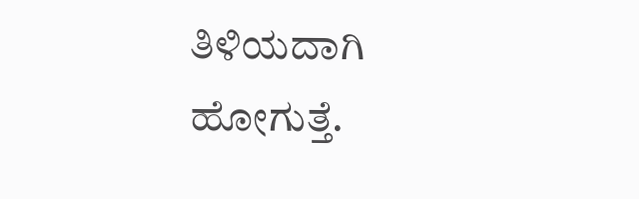ತಿಳಿಯದಾಗಿ ಹೋಗುತ್ತೆ.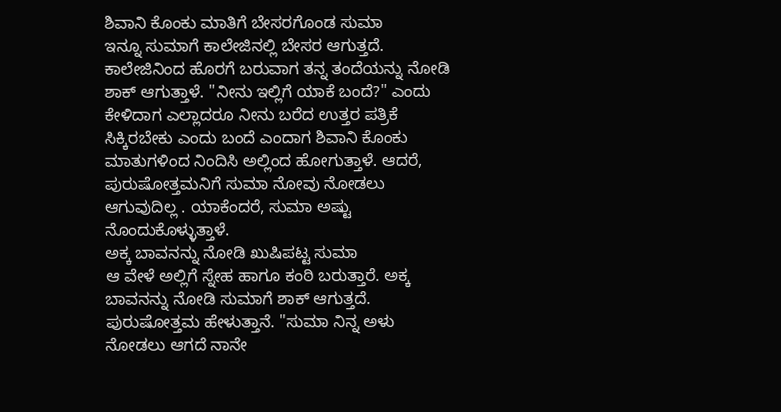ಶಿವಾನಿ ಕೊಂಕು ಮಾತಿಗೆ ಬೇಸರಗೊಂಡ ಸುಮಾ
ಇನ್ನೂ ಸುಮಾಗೆ ಕಾಲೇಜಿನಲ್ಲಿ ಬೇಸರ ಆಗುತ್ತದೆ. ಕಾಲೇಜಿನಿಂದ ಹೊರಗೆ ಬರುವಾಗ ತನ್ನ ತಂದೆಯನ್ನು ನೋಡಿ ಶಾಕ್ ಆಗುತ್ತಾಳೆ. "ನೀನು ಇಲ್ಲಿಗೆ ಯಾಕೆ ಬಂದೆ?" ಎಂದು ಕೇಳಿದಾಗ ಎಲ್ಲಾದರೂ ನೀನು ಬರೆದ ಉತ್ತರ ಪತ್ರಿಕೆ ಸಿಕ್ಕಿರಬೇಕು ಎಂದು ಬಂದೆ ಎಂದಾಗ ಶಿವಾನಿ ಕೊಂಕು ಮಾತುಗಳಿಂದ ನಿಂದಿಸಿ ಅಲ್ಲಿಂದ ಹೋಗುತ್ತಾಳೆ. ಆದರೆ, ಪುರುಷೋತ್ತಮನಿಗೆ ಸುಮಾ ನೋವು ನೋಡಲು ಆಗುವುದಿಲ್ಲ . ಯಾಕೆಂದರೆ, ಸುಮಾ ಅಷ್ಟು ನೊಂದುಕೊಳ್ಳುತ್ತಾಳೆ.
ಅಕ್ಕ ಬಾವನನ್ನು ನೋಡಿ ಖುಷಿಪಟ್ಟ ಸುಮಾ
ಆ ವೇಳೆ ಅಲ್ಲಿಗೆ ಸ್ನೇಹ ಹಾಗೂ ಕಂಠಿ ಬರುತ್ತಾರೆ. ಅಕ್ಕ ಬಾವನನ್ನು ನೋಡಿ ಸುಮಾಗೆ ಶಾಕ್ ಆಗುತ್ತದೆ. ಪುರುಷೋತ್ತಮ ಹೇಳುತ್ತಾನೆ. "ಸುಮಾ ನಿನ್ನ ಅಳು ನೋಡಲು ಆಗದೆ ನಾನೇ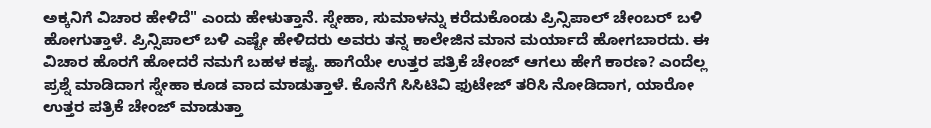ಅಕ್ಕನಿಗೆ ವಿಚಾರ ಹೇಳಿದೆ" ಎಂದು ಹೇಳುತ್ತಾನೆ. ಸ್ನೇಹಾ, ಸುಮಾಳನ್ನು ಕರೆದುಕೊಂಡು ಪ್ರಿನ್ಸಿಪಾಲ್ ಚೇಂಬರ್ ಬಳಿ ಹೋಗುತ್ತಾಳೆ. ಪ್ರಿನ್ಸಿಪಾಲ್ ಬಳಿ ಎಷ್ಟೇ ಹೇಳಿದರು ಅವರು ತನ್ನ ಕಾಲೇಜಿನ ಮಾನ ಮರ್ಯಾದೆ ಹೋಗಬಾರದು. ಈ ವಿಚಾರ ಹೊರಗೆ ಹೋದರೆ ನಮಗೆ ಬಹಳ ಕಷ್ಟ. ಹಾಗೆಯೇ ಉತ್ತರ ಪತ್ರಿಕೆ ಚೇಂಜ್ ಆಗಲು ಹೇಗೆ ಕಾರಣ? ಎಂದೆಲ್ಲ ಪ್ರಶ್ನೆ ಮಾಡಿದಾಗ ಸ್ನೇಹಾ ಕೂಡ ವಾದ ಮಾಡುತ್ತಾಳೆ. ಕೊನೆಗೆ ಸಿಸಿಟಿವಿ ಫುಟೇಜ್ ತರಿಸಿ ನೋಡಿದಾಗ, ಯಾರೋ ಉತ್ತರ ಪತ್ರಿಕೆ ಚೇಂಜ್ ಮಾಡುತ್ತಾ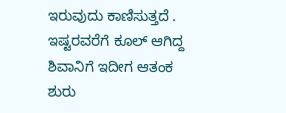ಇರುವುದು ಕಾಣಿಸುತ್ತದೆ . ಇಷ್ಟರವರೆಗೆ ಕೂಲ್ ಆಗಿದ್ದ ಶಿವಾನಿಗೆ ಇದೀಗ ಆತಂಕ ಶುರು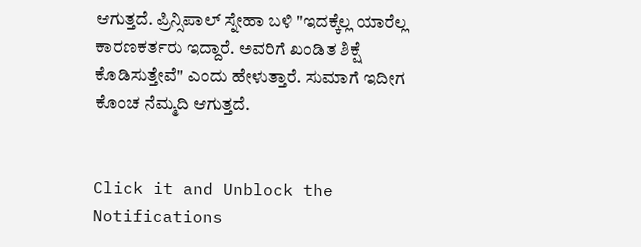ಆಗುತ್ತದೆ. ಪ್ರಿನ್ಸಿಪಾಲ್ ಸ್ನೇಹಾ ಬಳಿ "ಇದಕ್ಕೆಲ್ಲ ಯಾರೆಲ್ಲ ಕಾರಣಕರ್ತರು ಇದ್ದಾರೆ. ಅವರಿಗೆ ಖಂಡಿತ ಶಿಕ್ಷೆ ಕೊಡಿಸುತ್ತೇವೆ" ಎಂದು ಹೇಳುತ್ತಾರೆ. ಸುಮಾಗೆ ಇದೀಗ ಕೊಂಚ ನೆಮ್ಮದಿ ಆಗುತ್ತದೆ.


Click it and Unblock the Notifications